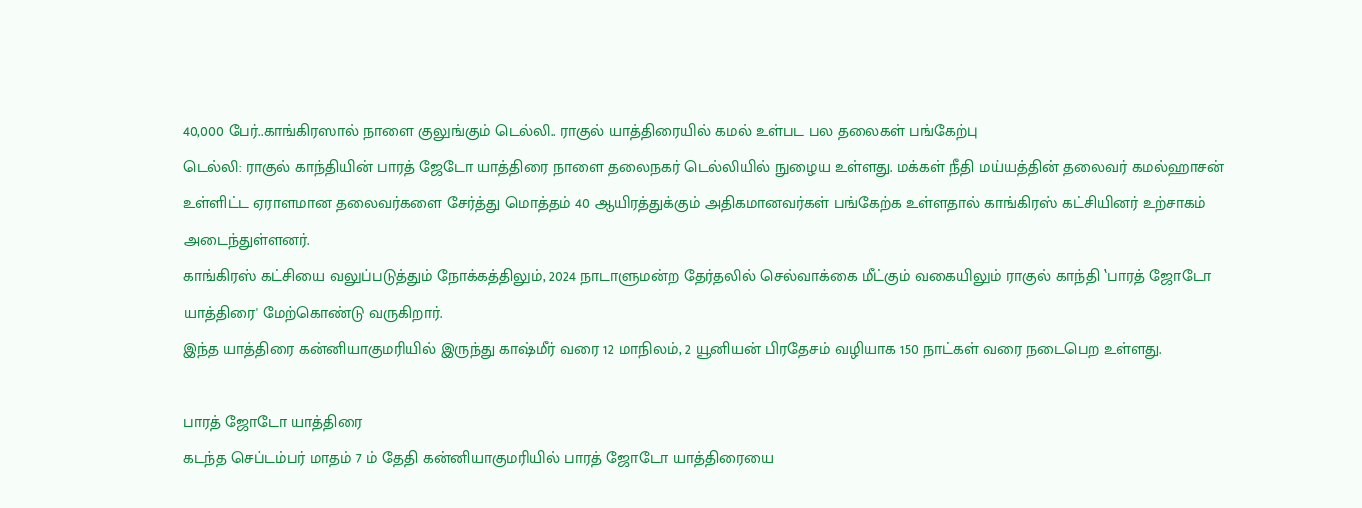40,000 பேர்..காங்கிரஸால் நாளை குலுங்கும் டெல்லி.. ராகுல் யாத்திரையில் கமல் உள்பட பல தலைகள் பங்கேற்பு
டெல்லி: ராகுல் காந்தியின் பாரத் ஜேடோ யாத்திரை நாளை தலைநகர் டெல்லியில் நுழைய உள்ளது. மக்கள் நீதி மய்யத்தின் தலைவர் கமல்ஹாசன் உள்ளிட்ட ஏராளமான தலைவர்களை சேர்த்து மொத்தம் 40 ஆயிரத்துக்கும் அதிகமானவர்கள் பங்கேற்க உள்ளதால் காங்கிரஸ் கட்சியினர் உற்சாகம் அடைந்துள்ளனர்.
காங்கிரஸ் கட்சியை வலுப்படுத்தும் நோக்கத்திலும், 2024 நாடாளுமன்ற தேர்தலில் செல்வாக்கை மீட்கும் வகையிலும் ராகுல் காந்தி ‛பாரத் ஜோடோ யாத்திரை' மேற்கொண்டு வருகிறார்.
இந்த யாத்திரை கன்னியாகுமரியில் இருந்து காஷ்மீர் வரை 12 மாநிலம், 2 யூனியன் பிரதேசம் வழியாக 150 நாட்கள் வரை நடைபெற உள்ளது.

பாரத் ஜோடோ யாத்திரை
கடந்த செப்டம்பர் மாதம் 7 ம் தேதி கன்னியாகுமரியில் பாரத் ஜோடோ யாத்திரையை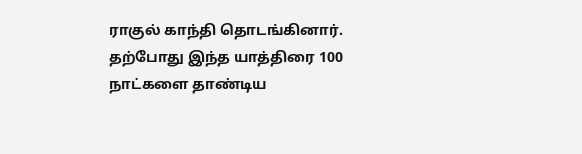ராகுல் காந்தி தொடங்கினார். தற்போது இந்த யாத்திரை 100 நாட்களை தாண்டிய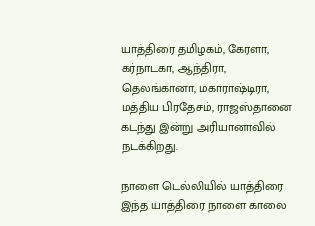யாத்திரை தமிழகம், கேரளா, கர்நாடகா, ஆந்திரா, தெலங்கானா, மகாராஷ்டிரா, மத்திய பிரதேசம், ராஜஸ்தானை கடந்து இன்று அரியானாவில் நடக்கிறது.

நாளை டெல்லியில் யாத்திரை
இந்த யாத்திரை நாளை காலை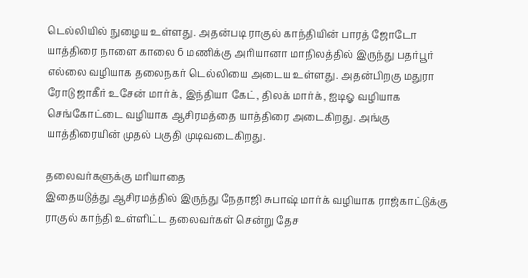டெல்லியில் நுழைய உள்ளது. அதன்படி ராகுல் காந்தியின் பாரத் ஜோடோ யாத்திரை நாளை காலை 6 மணிக்கு அரியானா மாநிலத்தில் இருந்து பதர்பூர் எல்லை வழியாக தலைநகர் டெல்லியை அடைய உள்ளது. அதன்பிறகு மதுரா ரோடு ஜாகீர் உசேன் மார்க், இந்தியா கேட், திலக் மார்க், ஐடிஓ வழியாக செங்கோட்டை வழியாக ஆசிரமத்தை யாத்திரை அடைகிறது. அங்கு யாத்திரையின் முதல் பகுதி முடிவடைகிறது.

தலைவர்களுக்கு மரியாதை
இதையடுத்து ஆசிரமத்தில் இருந்து நேதாஜி சுபாஷ் மார்க் வழியாக ராஜ்காட்டுக்கு ராகுல் காந்தி உள்ளிட்ட தலைவர்கள் சென்று தேச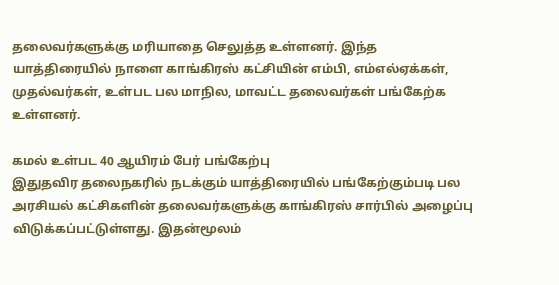தலைவர்களுக்கு மரியாதை செலுத்த உள்ளனர். இந்த யாத்திரையில் நாளை காங்கிரஸ் கட்சியின் எம்பி, எம்எல்ஏக்கள், முதல்வர்கள், உள்பட பல மாநில, மாவட்ட தலைவர்கள் பங்கேற்க உள்ளனர்.

கமல் உள்பட 40 ஆயிரம் பேர் பங்கேற்பு
இதுதவிர தலைநகரில் நடக்கும் யாத்திரையில் பங்கேற்கும்படி பல அரசியல் கட்சிகளின் தலைவர்களுக்கு காங்கிரஸ் சார்பில் அழைப்பு விடுக்கப்பட்டுள்ளது. இதன்மூலம்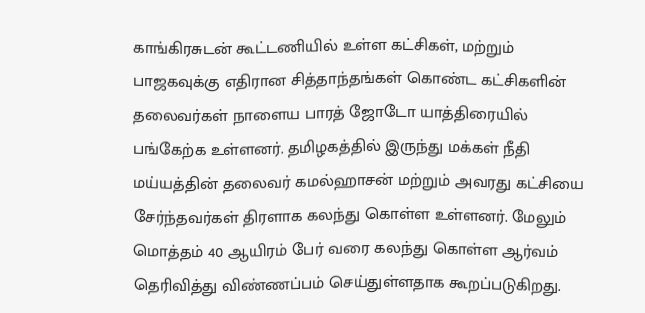காங்கிரசுடன் கூட்டணியில் உள்ள கட்சிகள், மற்றும் பாஜகவுக்கு எதிரான சித்தாந்தங்கள் கொண்ட கட்சிகளின் தலைவர்கள் நாளைய பாரத் ஜோடோ யாத்திரையில் பங்கேற்க உள்ளனர். தமிழகத்தில் இருந்து மக்கள் நீதி மய்யத்தின் தலைவர் கமல்ஹாசன் மற்றும் அவரது கட்சியை சேர்ந்தவர்கள் திரளாக கலந்து கொள்ள உள்ளனர். மேலும் மொத்தம் 40 ஆயிரம் பேர் வரை கலந்து கொள்ள ஆர்வம் தெரிவித்து விண்ணப்பம் செய்துள்ளதாக கூறப்படுகிறது.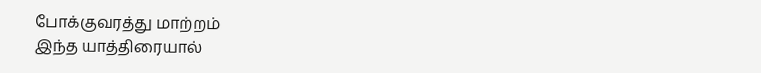போக்குவரத்து மாற்றம்
இந்த யாத்திரையால்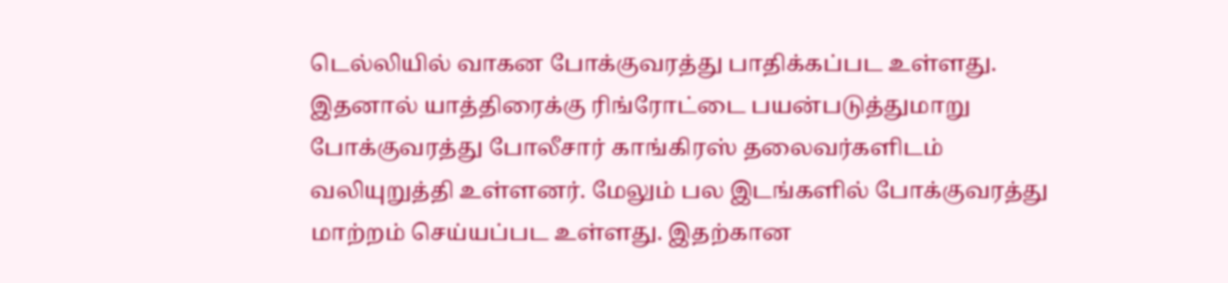டெல்லியில் வாகன போக்குவரத்து பாதிக்கப்பட உள்ளது. இதனால் யாத்திரைக்கு ரிங்ரோட்டை பயன்படுத்துமாறு போக்குவரத்து போலீசார் காங்கிரஸ் தலைவர்களிடம் வலியுறுத்தி உள்ளனர். மேலும் பல இடங்களில் போக்குவரத்து மாற்றம் செய்யப்பட உள்ளது. இதற்கான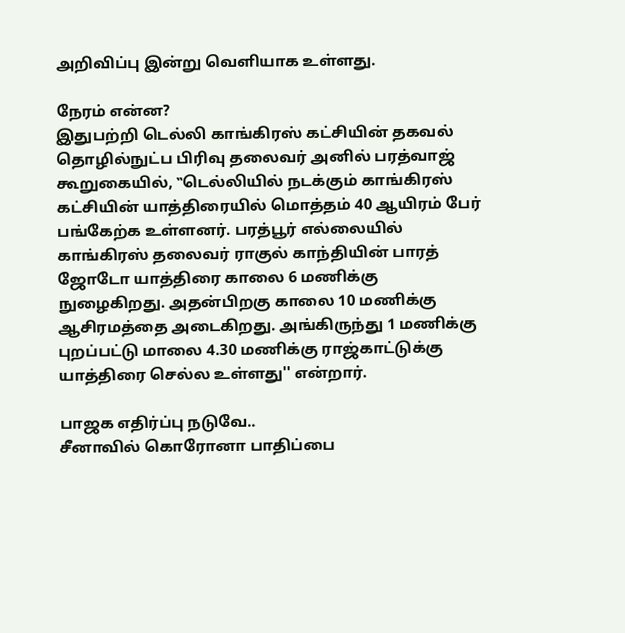அறிவிப்பு இன்று வெளியாக உள்ளது.

நேரம் என்ன?
இதுபற்றி டெல்லி காங்கிரஸ் கட்சியின் தகவல் தொழில்நுட்ப பிரிவு தலைவர் அனில் பரத்வாஜ் கூறுகையில், ‛‛டெல்லியில் நடக்கும் காங்கிரஸ் கட்சியின் யாத்திரையில் மொத்தம் 40 ஆயிரம் பேர் பங்கேற்க உள்ளனர். பரத்பூர் எல்லையில் காங்கிரஸ் தலைவர் ராகுல் காந்தியின் பாரத் ஜோடோ யாத்திரை காலை 6 மணிக்கு நுழைகிறது. அதன்பிறகு காலை 10 மணிக்கு ஆசிரமத்தை அடைகிறது. அங்கிருந்து 1 மணிக்கு புறப்பட்டு மாலை 4.30 மணிக்கு ராஜ்காட்டுக்கு யாத்திரை செல்ல உள்ளது'' என்றார்.

பாஜக எதிர்ப்பு நடுவே..
சீனாவில் கொரோனா பாதிப்பை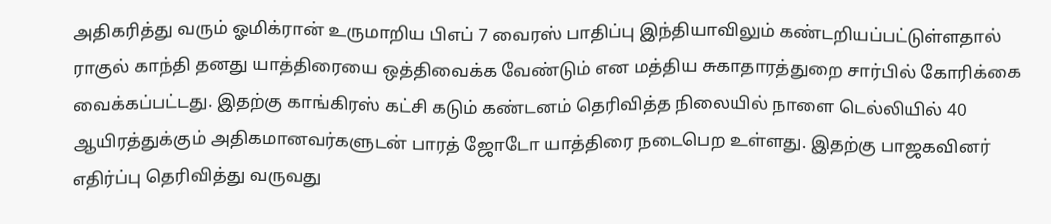அதிகரித்து வரும் ஓமிக்ரான் உருமாறிய பிஎப் 7 வைரஸ் பாதிப்பு இந்தியாவிலும் கண்டறியப்பட்டுள்ளதால் ராகுல் காந்தி தனது யாத்திரையை ஒத்திவைக்க வேண்டும் என மத்திய சுகாதாரத்துறை சார்பில் கோரிக்கை வைக்கப்பட்டது. இதற்கு காங்கிரஸ் கட்சி கடும் கண்டனம் தெரிவித்த நிலையில் நாளை டெல்லியில் 40 ஆயிரத்துக்கும் அதிகமானவர்களுடன் பாரத் ஜோடோ யாத்திரை நடைபெற உள்ளது. இதற்கு பாஜகவினர் எதிர்ப்பு தெரிவித்து வருவது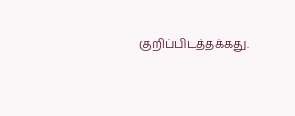குறிப்பிடத்தக்கது.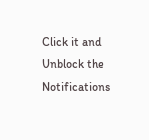Click it and Unblock the Notifications